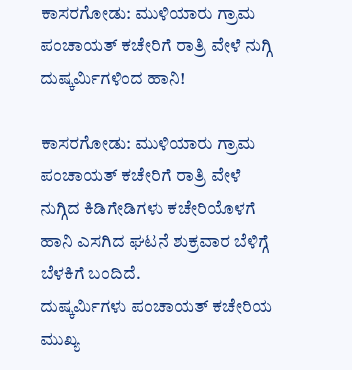ಕಾಸರಗೋಡು: ಮುಳಿಯಾರು ಗ್ರಾಮ ಪಂಚಾಯತ್ ಕಚೇರಿಗೆ ರಾತ್ರಿ ವೇಳೆ ನುಗ್ಗಿ ದುಷ್ಕರ್ಮಿಗಳಿಂದ ಹಾನಿ!

ಕಾಸರಗೋಡು: ಮುಳಿಯಾರು ಗ್ರಾಮ ಪಂಚಾಯತ್ ಕಚೇರಿಗೆ ರಾತ್ರಿ ವೇಳೆ ನುಗ್ಗಿದ ಕಿಡಿಗೇಡಿಗಳು ಕಚೇರಿಯೊಳಗೆ ಹಾನಿ ಎಸಗಿದ ಘಟನೆ ಶುಕ್ರವಾರ ಬೆಳಿಗ್ಗೆ ಬೆಳಕಿಗೆ ಬಂದಿದೆ.
ದುಷ್ಕರ್ಮಿಗಳು ಪಂಚಾಯತ್ ಕಚೇರಿಯ ಮುಖ್ಯ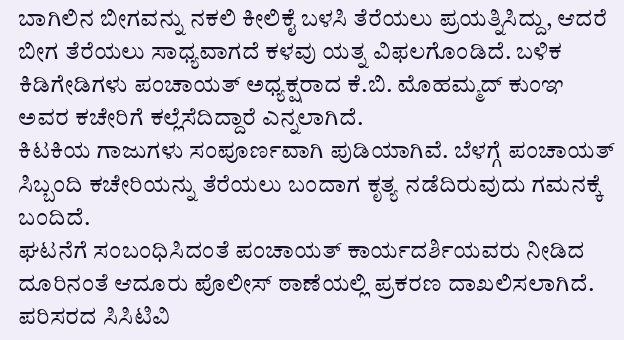ಬಾಗಿಲಿನ ಬೀಗವನ್ನು ನಕಲಿ ಕೀಲಿಕೈ ಬಳಸಿ ತೆರೆಯಲು ಪ್ರಯತ್ನಿಸಿದ್ದು, ಆದರೆ ಬೀಗ ತೆರೆಯಲು ಸಾಧ್ಯವಾಗದೆ ಕಳವು ಯತ್ನ ವಿಫಲಗೊಂಡಿದೆ. ಬಳಿಕ ಕಿಡಿಗೇಡಿಗಳು ಪಂಚಾಯತ್ ಅಧ್ಯಕ್ಷರಾದ ಕೆ.ಬಿ. ಮೊಹಮ್ಮದ್ ಕುಂಞ ಅವರ ಕಚೇರಿಗೆ ಕಲ್ಲೆಸೆದಿದ್ದಾರೆ ಎನ್ನಲಾಗಿದೆ.
ಕಿಟಕಿಯ ಗಾಜುಗಳು ಸಂಪೂರ್ಣವಾಗಿ ಪುಡಿಯಾಗಿವೆ. ಬೆಳಗ್ಗೆ ಪಂಚಾಯತ್ ಸಿಬ್ಬಂದಿ ಕಚೇರಿಯನ್ನು ತೆರೆಯಲು ಬಂದಾಗ ಕೃತ್ಯ ನಡೆದಿರುವುದು ಗಮನಕ್ಕೆ ಬಂದಿದೆ.
ಘಟನೆಗೆ ಸಂಬಂಧಿಸಿದಂತೆ ಪಂಚಾಯತ್ ಕಾರ್ಯದರ್ಶಿಯವರು ನೀಡಿದ ದೂರಿನಂತೆ ಆದೂರು ಪೊಲೀಸ್ ಠಾಣೆಯಲ್ಲಿ ಪ್ರಕರಣ ದಾಖಲಿಸಲಾಗಿದೆ. ಪರಿಸರದ ಸಿಸಿಟಿವಿ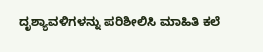ದೃಶ್ಯಾವಳಿಗಳನ್ನು ಪರಿಶೀಲಿಸಿ ಮಾಹಿತಿ ಕಲೆ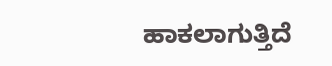ಹಾಕಲಾಗುತ್ತಿದೆ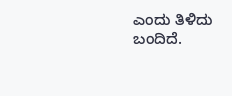ಎಂದು ತಿಳಿದು ಬಂದಿದೆ.